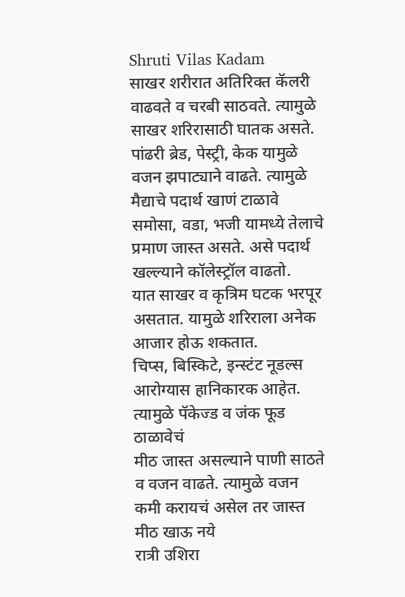Shruti Vilas Kadam
साखर शरीरात अतिरिक्त कॅलरी वाढवते व चरबी साठवते. त्यामुळे साखर शरिरासाठी घातक असते.
पांढरी ब्रेड, पेस्ट्री, केक यामुळे वजन झपाट्याने वाढते. त्यामुळे मैद्याचे पदार्थ खाणं टाळावे
समोसा, वडा, भजी यामध्ये तेलाचे प्रमाण जास्त असते. असे पदार्थ खल्ल्याने कॉलेस्ट्रॉल वाढतो.
यात साखर व कृत्रिम घटक भरपूर असतात. यामुळे शरिराला अनेक आजार होऊ शकतात.
चिप्स, बिस्किटे, इन्स्टंट नूडल्स आरोग्यास हानिकारक आहेत. त्यामुळे पॅकेज्ड व जंक फूड ठाळावेचं
मीठ जास्त असल्याने पाणी साठते व वजन वाढते. त्यामुळे वजन कमी करायचं असेल तर जास्त मीठ खाऊ नये
रात्री उशिरा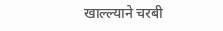खाल्ल्याने चरबी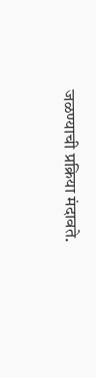जळण्याची प्रक्रिया मंदावते.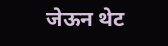जेऊन थेट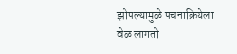झोपल्यामुळे पचनाक्रियेला वेळ लागतो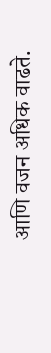आणि वजन अधिक वाढते.